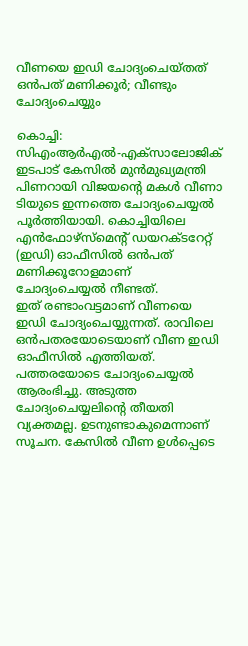വീണയെ ഇഡി ചോദ്യംചെയ്തത് ഒന്‍പത് മണിക്കൂര്‍; വീണ്ടും ചോദ്യംചെയ്യും

കൊച്ചി: സിഎംആര്‍എല്‍-എക്സാലോജിക് ഇടപാട് കേസില്‍ മുന്‍മുഖ്യമന്ത്രി പിണറായി വിജയന്റെ മകള്‍ വീണാ ടിയുടെ ഇന്നത്തെ ചോദ്യംചെയ്യല്‍ പൂര്‍ത്തിയായി. കൊച്ചിയിലെ എന്‍ഫോഴ്സ്മെന്റ് ഡയറക്ടറേറ്റ് (ഇഡി) ഓഫീസില്‍ ഒന്‍പത് മണിക്കൂറോളമാണ് ചോദ്യംചെയ്യല്‍ നീണ്ടത്.
ഇത് രണ്ടാംവട്ടമാണ് വീണയെ ഇഡി ചോദ്യംചെയ്യുന്നത്. രാവിലെ ഒന്‍പതരയോടെയാണ് വീണ ഇഡി ഓഫീസില്‍ എത്തിയത്. പത്തരയോടെ ചോദ്യംചെയ്യല്‍ ആരംഭിച്ചു. അടുത്ത ചോദ്യംചെയ്യലിന്റെ തീയതി വ്യക്തമല്ല. ഉടനുണ്ടാകുമെന്നാണ് സൂചന. കേസില്‍ വീണ ഉള്‍പ്പെടെ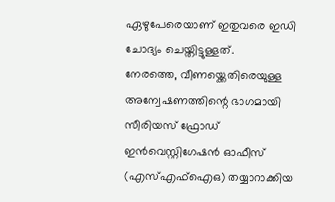ഏഴുപേരെയാണ് ഇതുവരെ ഇഡി ചോദ്യം ചെയ്തിട്ടുള്ളത്.
നേരത്തെ, വീണയ്ക്കെതിരെയുള്ള അന്വേഷണത്തിന്റെ ഭാഗമായി സീരിയസ് ഫ്രോഡ് ഇന്‍വെസ്റ്റിഗേഷന്‍ ഓഫീസ് (എസ്എഫ്‌ഐഒ) തയ്യാറാക്കിയ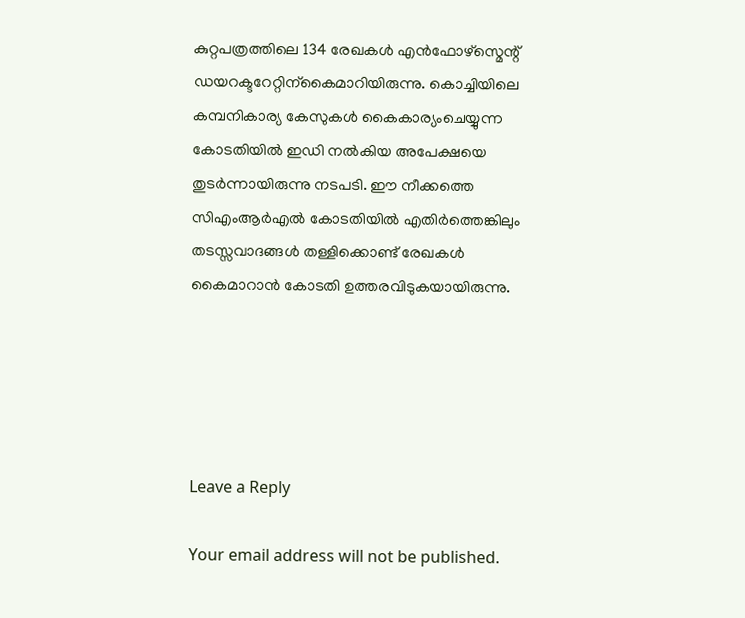കുറ്റപത്രത്തിലെ 134 രേഖകള്‍ എന്‍ഫോഴ്സ്മെന്റ് ഡയറക്ടറേറ്റിന്‌കൈമാറിയിരുന്നു. കൊച്ചിയിലെ കമ്പനികാര്യ കേസുകള്‍ കൈകാര്യംചെയ്യുന്ന കോടതിയില്‍ ഇഡി നല്‍കിയ അപേക്ഷയെ തുടര്‍ന്നായിരുന്നു നടപടി. ഈ നീക്കത്തെ സിഎംആര്‍എല്‍ കോടതിയില്‍ എതിര്‍ത്തെങ്കിലും തടസ്സവാദങ്ങള്‍ തള്ളിക്കൊണ്ട് രേഖകള്‍ കൈമാറാന്‍ കോടതി ഉത്തരവിടുകയായിരുന്നു.





Leave a Reply

Your email address will not be published.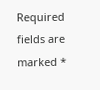Required fields are marked *